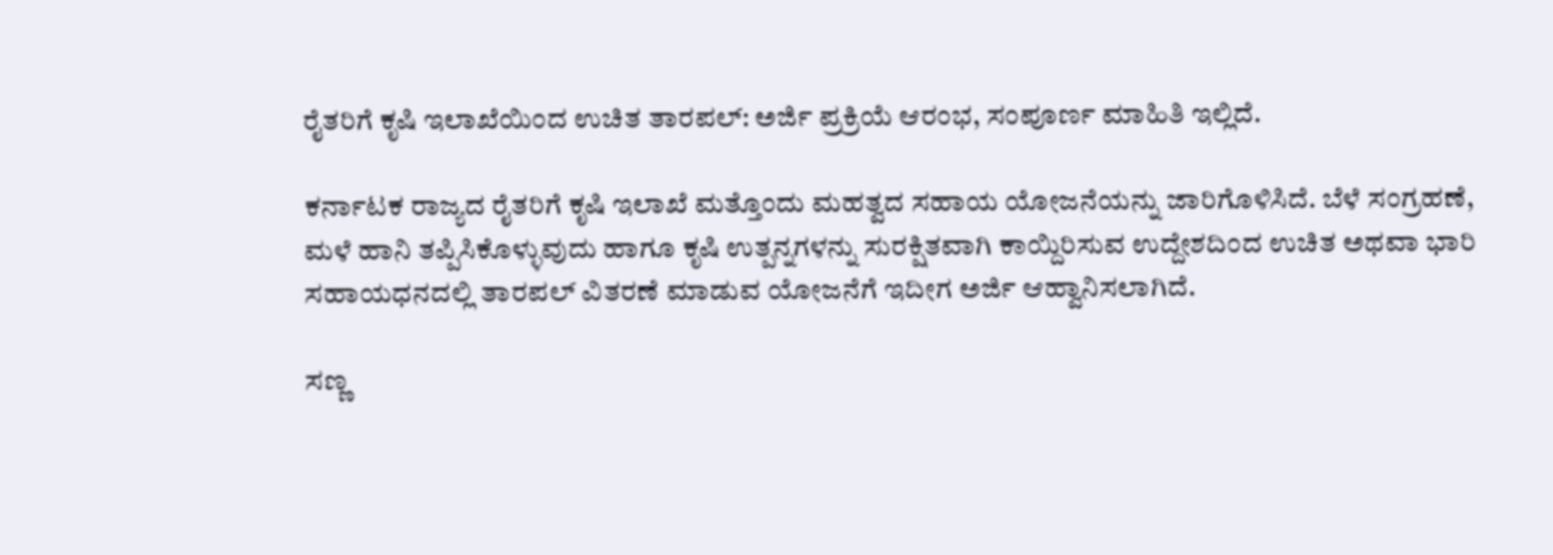ರೈತರಿಗೆ ಕೃಷಿ ಇಲಾಖೆಯಿಂದ ಉಚಿತ ತಾರಪಲ್: ಅರ್ಜಿ ಪ್ರಕ್ರಿಯೆ ಆರಂಭ, ಸಂಪೂರ್ಣ ಮಾಹಿತಿ ಇಲ್ಲಿದೆ.

ಕರ್ನಾಟಕ ರಾಜ್ಯದ ರೈತರಿಗೆ ಕೃಷಿ ಇಲಾಖೆ ಮತ್ತೊಂದು ಮಹತ್ವದ ಸಹಾಯ ಯೋಜನೆಯನ್ನು ಜಾರಿಗೊಳಿಸಿದೆ. ಬೆಳೆ ಸಂಗ್ರಹಣೆ, ಮಳೆ ಹಾನಿ ತಪ್ಪಿಸಿಕೊಳ್ಳುವುದು ಹಾಗೂ ಕೃಷಿ ಉತ್ಪನ್ನಗಳನ್ನು ಸುರಕ್ಷಿತವಾಗಿ ಕಾಯ್ದಿರಿಸುವ ಉದ್ದೇಶದಿಂದ ಉಚಿತ ಅಥವಾ ಭಾರಿ ಸಹಾಯಧನದಲ್ಲಿ ತಾರಪಲ್ ವಿತರಣೆ ಮಾಡುವ ಯೋಜನೆಗೆ ಇದೀಗ ಅರ್ಜಿ ಆಹ್ವಾನಿಸಲಾಗಿದೆ.

ಸಣ್ಣ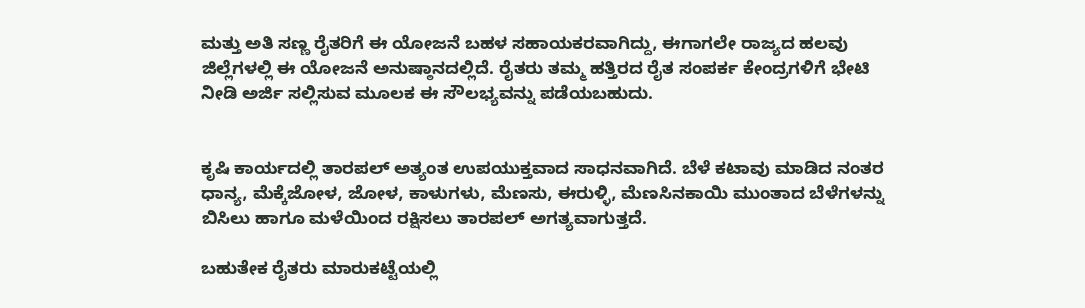ಮತ್ತು ಅತಿ ಸಣ್ಣ ರೈತರಿಗೆ ಈ ಯೋಜನೆ ಬಹಳ ಸಹಾಯಕರವಾಗಿದ್ದು, ಈಗಾಗಲೇ ರಾಜ್ಯದ ಹಲವು ಜಿಲ್ಲೆಗಳಲ್ಲಿ ಈ ಯೋಜನೆ ಅನುಷ್ಠಾನದಲ್ಲಿದೆ. ರೈತರು ತಮ್ಮ ಹತ್ತಿರದ ರೈತ ಸಂಪರ್ಕ ಕೇಂದ್ರಗಳಿಗೆ ಭೇಟಿ ನೀಡಿ ಅರ್ಜಿ ಸಲ್ಲಿಸುವ ಮೂಲಕ ಈ ಸೌಲಭ್ಯವನ್ನು ಪಡೆಯಬಹುದು.


ಕೃಷಿ ಕಾರ್ಯದಲ್ಲಿ ತಾರಪಲ್ ಅತ್ಯಂತ ಉಪಯುಕ್ತವಾದ ಸಾಧನವಾಗಿದೆ. ಬೆಳೆ ಕಟಾವು ಮಾಡಿದ ನಂತರ ಧಾನ್ಯ, ಮೆಕ್ಕೆಜೋಳ, ಜೋಳ, ಕಾಳುಗಳು, ಮೆಣಸು, ಈರುಳ್ಳಿ, ಮೆಣಸಿನಕಾಯಿ ಮುಂತಾದ ಬೆಳೆಗಳನ್ನು ಬಿಸಿಲು ಹಾಗೂ ಮಳೆಯಿಂದ ರಕ್ಷಿಸಲು ತಾರಪಲ್ ಅಗತ್ಯವಾಗುತ್ತದೆ.

ಬಹುತೇಕ ರೈತರು ಮಾರುಕಟ್ಟೆಯಲ್ಲಿ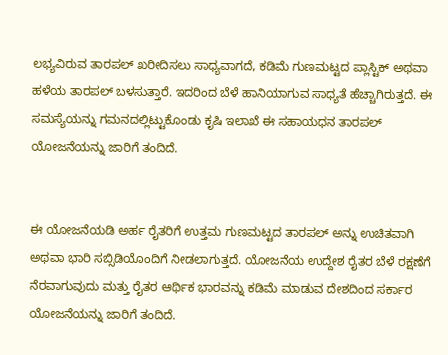ಲಭ್ಯವಿರುವ ತಾರಪಲ್ ಖರೀದಿಸಲು ಸಾಧ್ಯವಾಗದೆ, ಕಡಿಮೆ ಗುಣಮಟ್ಟದ ಪ್ಲಾಸ್ಟಿಕ್ ಅಥವಾ ಹಳೆಯ ತಾರಪಲ್ ಬಳಸುತ್ತಾರೆ. ಇದರಿಂದ ಬೆಳೆ ಹಾನಿಯಾಗುವ ಸಾಧ್ಯತೆ ಹೆಚ್ಚಾಗಿರುತ್ತದೆ. ಈ ಸಮಸ್ಯೆಯನ್ನು ಗಮನದಲ್ಲಿಟ್ಟುಕೊಂಡು ಕೃಷಿ ಇಲಾಖೆ ಈ ಸಹಾಯಧನ ತಾರಪಲ್ ಯೋಜನೆಯನ್ನು ಜಾರಿಗೆ ತಂದಿದೆ.


ಈ ಯೋಜನೆಯಡಿ ಅರ್ಹ ರೈತರಿಗೆ ಉತ್ತಮ ಗುಣಮಟ್ಟದ ತಾರಪಲ್ ಅನ್ನು ಉಚಿತವಾಗಿ ಅಥವಾ ಭಾರಿ ಸಬ್ಸಿಡಿಯೊಂದಿಗೆ ನೀಡಲಾಗುತ್ತದೆ. ಯೋಜನೆಯ ಉದ್ದೇಶ ರೈತರ ಬೆಳೆ ರಕ್ಷಣೆಗೆ ನೆರವಾಗುವುದು ಮತ್ತು ರೈತರ ಆರ್ಥಿಕ ಭಾರವನ್ನು ಕಡಿಮೆ ಮಾಡುವ ದೇಶದಿಂದ ಸರ್ಕಾರ ಯೋಜನೆಯನ್ನು ಜಾರಿಗೆ ತಂದಿದೆ.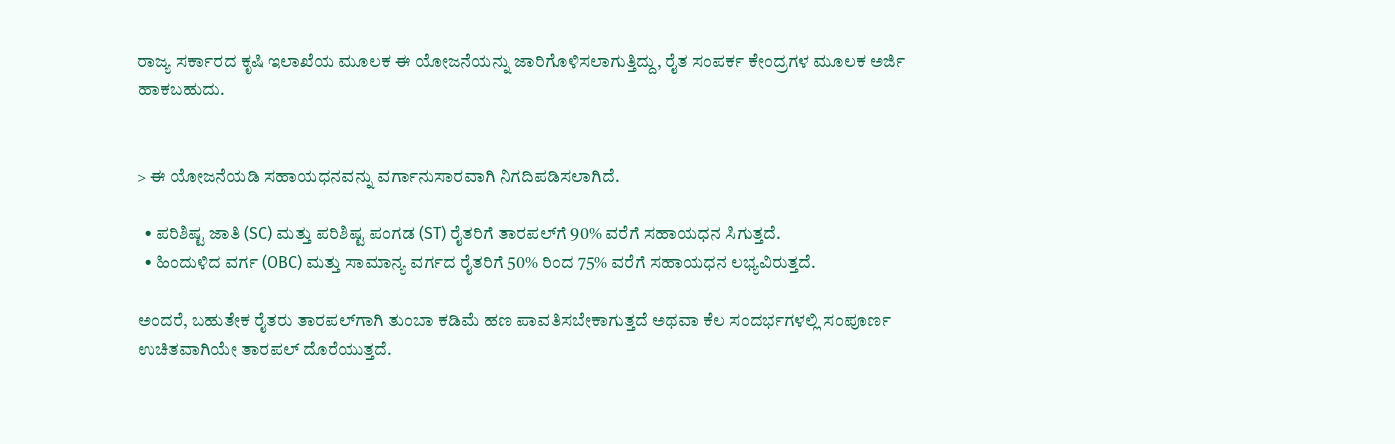ರಾಜ್ಯ ಸರ್ಕಾರದ ಕೃಷಿ ಇಲಾಖೆಯ ಮೂಲಕ ಈ ಯೋಜನೆಯನ್ನು ಜಾರಿಗೊಳಿಸಲಾಗುತ್ತಿದ್ದು, ರೈತ ಸಂಪರ್ಕ ಕೇಂದ್ರಗಳ ಮೂಲಕ ಅರ್ಜಿ ಹಾಕಬಹುದು.


> ಈ ಯೋಜನೆಯಡಿ ಸಹಾಯಧನವನ್ನು ವರ್ಗಾನುಸಾರವಾಗಿ ನಿಗದಿಪಡಿಸಲಾಗಿದೆ.

  • ಪರಿಶಿಷ್ಟ ಜಾತಿ (SC) ಮತ್ತು ಪರಿಶಿಷ್ಟ ಪಂಗಡ (ST) ರೈತರಿಗೆ ತಾರಪಲ್‌ಗೆ 90% ವರೆಗೆ ಸಹಾಯಧನ ಸಿಗುತ್ತದೆ.
  • ಹಿಂದುಳಿದ ವರ್ಗ (OBC) ಮತ್ತು ಸಾಮಾನ್ಯ ವರ್ಗದ ರೈತರಿಗೆ 50% ರಿಂದ 75% ವರೆಗೆ ಸಹಾಯಧನ ಲಭ್ಯವಿರುತ್ತದೆ.

ಅಂದರೆ, ಬಹುತೇಕ ರೈತರು ತಾರಪಲ್‌ಗಾಗಿ ತುಂಬಾ ಕಡಿಮೆ ಹಣ ಪಾವತಿಸಬೇಕಾಗುತ್ತದೆ ಅಥವಾ ಕೆಲ ಸಂದರ್ಭಗಳಲ್ಲಿ ಸಂಪೂರ್ಣ ಉಚಿತವಾಗಿಯೇ ತಾರಪಲ್ ದೊರೆಯುತ್ತದೆ.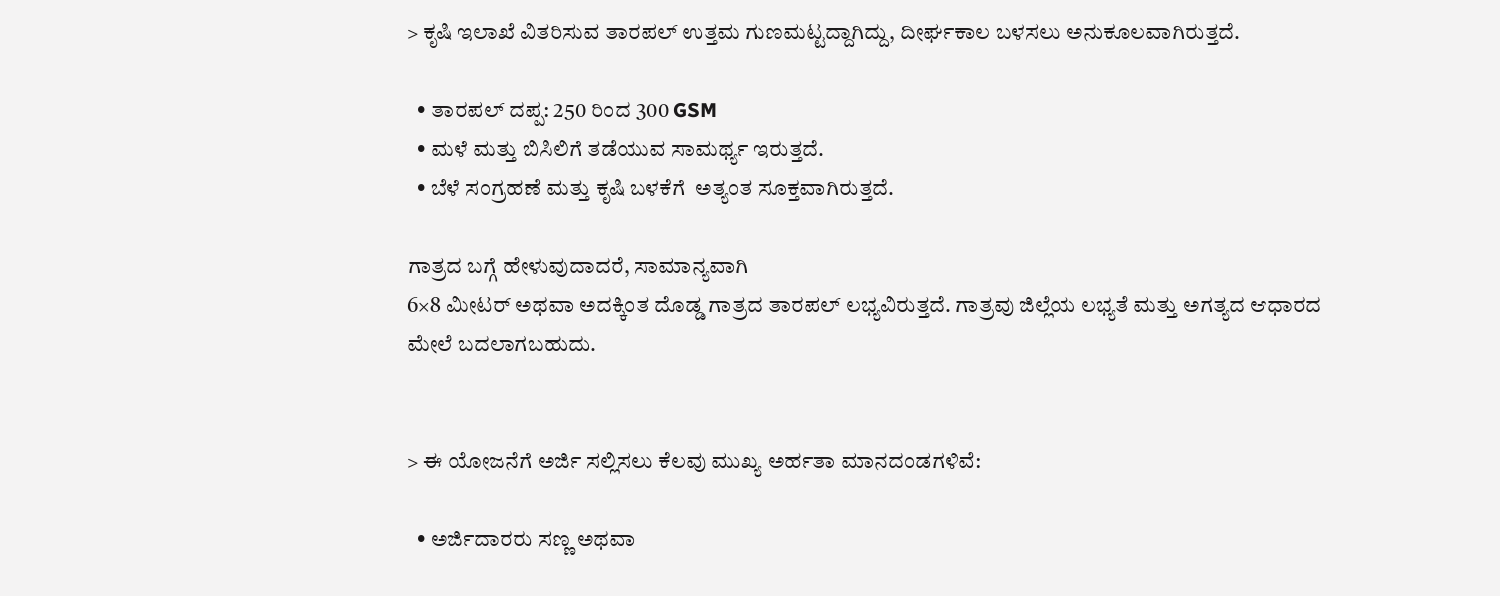> ಕೃಷಿ ಇಲಾಖೆ ವಿತರಿಸುವ ತಾರಪಲ್ ಉತ್ತಮ ಗುಣಮಟ್ಟದ್ದಾಗಿದ್ದು, ದೀರ್ಘಕಾಲ ಬಳಸಲು ಅನುಕೂಲವಾಗಿರುತ್ತದೆ.

  • ತಾರಪಲ್ ದಪ್ಪ: 250 ರಿಂದ 300 GSM
  • ಮಳೆ ಮತ್ತು ಬಿಸಿಲಿಗೆ ತಡೆಯುವ ಸಾಮರ್ಥ್ಯ ಇರುತ್ತದೆ.
  • ಬೆಳೆ ಸಂಗ್ರಹಣೆ ಮತ್ತು ಕೃಷಿ ಬಳಕೆಗೆ  ಅತ್ಯಂತ ಸೂಕ್ತವಾಗಿರುತ್ತದೆ.

ಗಾತ್ರದ ಬಗ್ಗೆ ಹೇಳುವುದಾದರೆ, ಸಾಮಾನ್ಯವಾಗಿ
6×8 ಮೀಟರ್ ಅಥವಾ ಅದಕ್ಕಿಂತ ದೊಡ್ಡ ಗಾತ್ರದ ತಾರಪಲ್ ಲಭ್ಯವಿರುತ್ತದೆ. ಗಾತ್ರವು ಜಿಲ್ಲೆಯ ಲಭ್ಯತೆ ಮತ್ತು ಅಗತ್ಯದ ಆಧಾರದ ಮೇಲೆ ಬದಲಾಗಬಹುದು.


> ಈ ಯೋಜನೆಗೆ ಅರ್ಜಿ ಸಲ್ಲಿಸಲು ಕೆಲವು ಮುಖ್ಯ ಅರ್ಹತಾ ಮಾನದಂಡಗಳಿವೆ:

  • ಅರ್ಜಿದಾರರು ಸಣ್ಣ ಅಥವಾ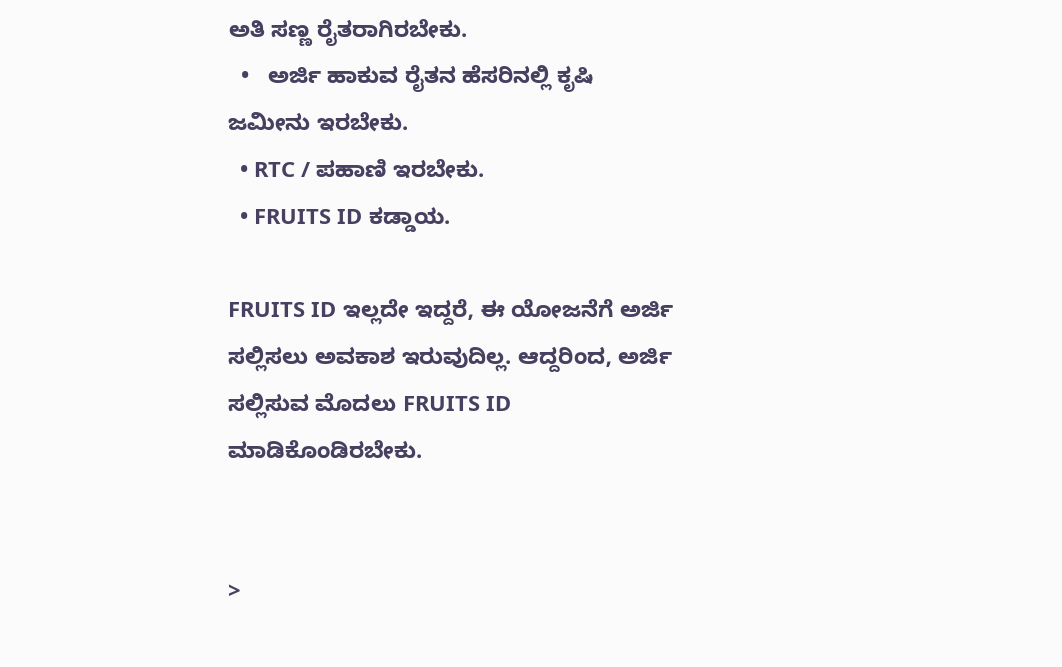ಅತಿ ಸಣ್ಣ ರೈತರಾಗಿರಬೇಕು.
  •   ಅರ್ಜಿ ಹಾಕುವ ರೈತನ ಹೆಸರಿನಲ್ಲಿ ಕೃಷಿ ಜಮೀನು ಇರಬೇಕು.
  • RTC / ಪಹಾಣಿ ಇರಬೇಕು.
  • FRUITS ID ಕಡ್ಡಾಯ.

FRUITS ID ಇಲ್ಲದೇ ಇದ್ದರೆ, ಈ ಯೋಜನೆಗೆ ಅರ್ಜಿ ಸಲ್ಲಿಸಲು ಅವಕಾಶ ಇರುವುದಿಲ್ಲ. ಆದ್ದರಿಂದ, ಅರ್ಜಿ ಸಲ್ಲಿಸುವ ಮೊದಲು FRUITS ID ಮಾಡಿಕೊಂಡಿರಬೇಕು.


>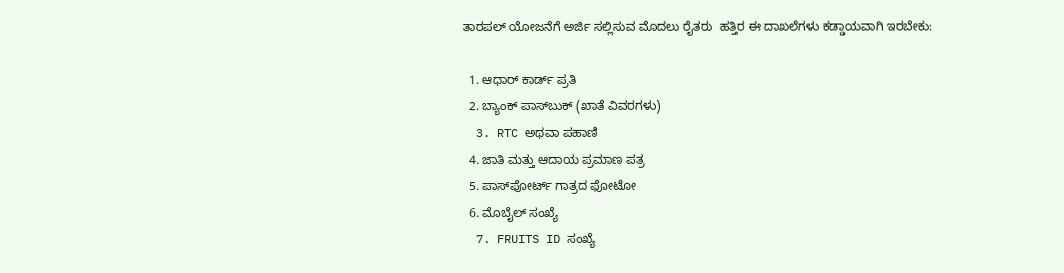ತಾರಪಲ್ ಯೋಜನೆಗೆ ಅರ್ಜಿ ಸಲ್ಲಿಸುವ ಮೊದಲು ರೈತರು  ಹತ್ತಿರ ಈ ದಾಖಲೆಗಳು ಕಡ್ಡಾಯವಾಗಿ ಇರಬೇಕು:

  1. ಆಧಾರ್ ಕಾರ್ಡ್ ಪ್ರತಿ
  2. ಬ್ಯಾಂಕ್ ಪಾಸ್‌ಬುಕ್ (ಖಾತೆ ವಿವರಗಳು)
  3. RTC ಅಥವಾ ಪಹಾಣಿ
  4. ಜಾತಿ ಮತ್ತು ಆದಾಯ ಪ್ರಮಾಣ ಪತ್ರ
  5. ಪಾಸ್‌ಪೋರ್ಟ್ ಗಾತ್ರದ ಫೋಟೋ
  6. ಮೊಬೈಲ್ ಸಂಖ್ಯೆ
  7. FRUITS ID ಸಂಖ್ಯೆ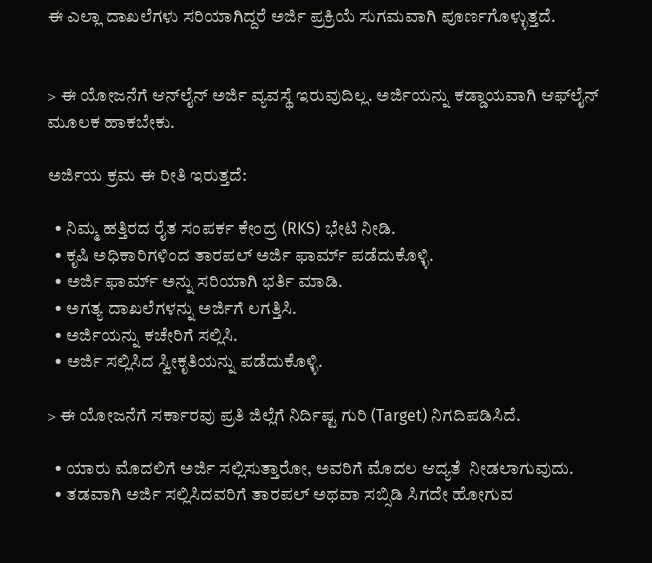ಈ ಎಲ್ಲಾ ದಾಖಲೆಗಳು ಸರಿಯಾಗಿದ್ದರೆ ಅರ್ಜಿ ಪ್ರಕ್ರಿಯೆ ಸುಗಮವಾಗಿ ಪೂರ್ಣಗೊಳ್ಳುತ್ತದೆ.


> ಈ ಯೋಜನೆಗೆ ಆನ್‌ಲೈನ್ ಅರ್ಜಿ ವ್ಯವಸ್ಥೆ ಇರುವುದಿಲ್ಲ. ಅರ್ಜಿಯನ್ನು ಕಡ್ಡಾಯವಾಗಿ ಆಫ್‌ಲೈನ್ ಮೂಲಕ ಹಾಕಬೇಕು.

ಅರ್ಜಿಯ ಕ್ರಮ ಈ ರೀತಿ ಇರುತ್ತದೆ:

  • ನಿಮ್ಮ ಹತ್ತಿರದ ರೈತ ಸಂಪರ್ಕ ಕೇಂದ್ರ (RKS) ಭೇಟಿ ನೀಡಿ.
  • ಕೃಷಿ ಅಧಿಕಾರಿಗಳಿಂದ ತಾರಪಲ್ ಅರ್ಜಿ ಫಾರ್ಮ್ ಪಡೆದುಕೊಳ್ಳಿ.
  • ಅರ್ಜಿ ಫಾರ್ಮ್ ಅನ್ನು ಸರಿಯಾಗಿ ಭರ್ತಿ ಮಾಡಿ.
  • ಅಗತ್ಯ ದಾಖಲೆಗಳನ್ನು ಅರ್ಜಿಗೆ ಲಗತ್ತಿಸಿ.
  • ಅರ್ಜಿಯನ್ನು ಕಚೇರಿಗೆ ಸಲ್ಲಿಸಿ.
  • ಅರ್ಜಿ ಸಲ್ಲಿಸಿದ ಸ್ವೀಕೃತಿಯನ್ನು ಪಡೆದುಕೊಳ್ಳಿ.

> ಈ ಯೋಜನೆಗೆ ಸರ್ಕಾರವು ಪ್ರತಿ ಜಿಲ್ಲೆಗೆ ನಿರ್ದಿಷ್ಟ ಗುರಿ (Target) ನಿಗದಿಪಡಿಸಿದೆ.

  • ಯಾರು ಮೊದಲಿಗೆ ಅರ್ಜಿ ಸಲ್ಲಿಸುತ್ತಾರೋ, ಅವರಿಗೆ ಮೊದಲ ಆದ್ಯತೆ  ನೀಡಲಾಗುವುದು.
  • ತಡವಾಗಿ ಅರ್ಜಿ ಸಲ್ಲಿಸಿದವರಿಗೆ ತಾರಪಲ್ ಅಥವಾ ಸಬ್ಸಿಡಿ ಸಿಗದೇ ಹೋಗುವ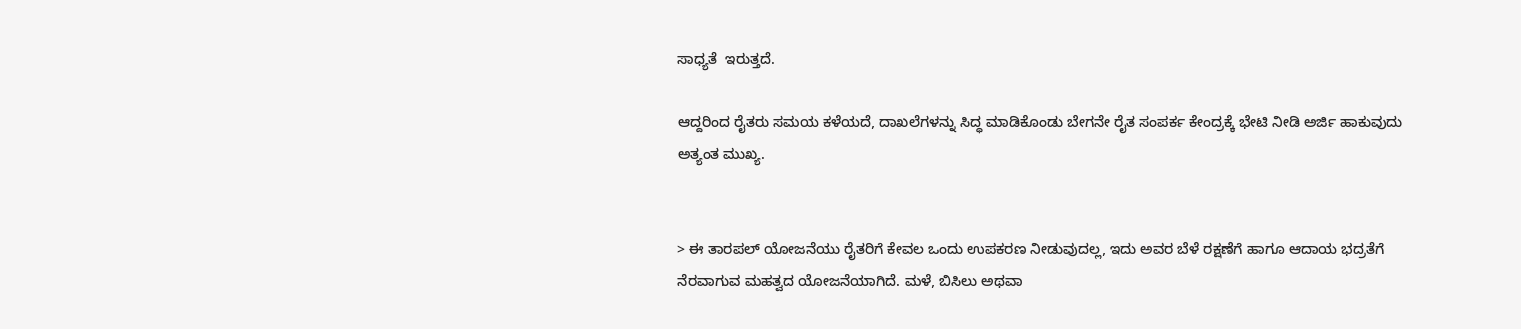ಸಾಧ್ಯತೆ  ಇರುತ್ತದೆ.

ಆದ್ದರಿಂದ ರೈತರು ಸಮಯ ಕಳೆಯದೆ, ದಾಖಲೆಗಳನ್ನು ಸಿದ್ಧ ಮಾಡಿಕೊಂಡು ಬೇಗನೇ ರೈತ ಸಂಪರ್ಕ ಕೇಂದ್ರಕ್ಕೆ ಭೇಟಿ ನೀಡಿ ಅರ್ಜಿ ಹಾಕುವುದು ಅತ್ಯಂತ ಮುಖ್ಯ.


> ಈ ತಾರಪಲ್ ಯೋಜನೆಯು ರೈತರಿಗೆ ಕೇವಲ ಒಂದು ಉಪಕರಣ ನೀಡುವುದಲ್ಲ, ಇದು ಅವರ ಬೆಳೆ ರಕ್ಷಣೆಗೆ ಹಾಗೂ ಆದಾಯ ಭದ್ರತೆಗೆ ನೆರವಾಗುವ ಮಹತ್ವದ ಯೋಜನೆಯಾಗಿದೆ. ಮಳೆ, ಬಿಸಿಲು ಅಥವಾ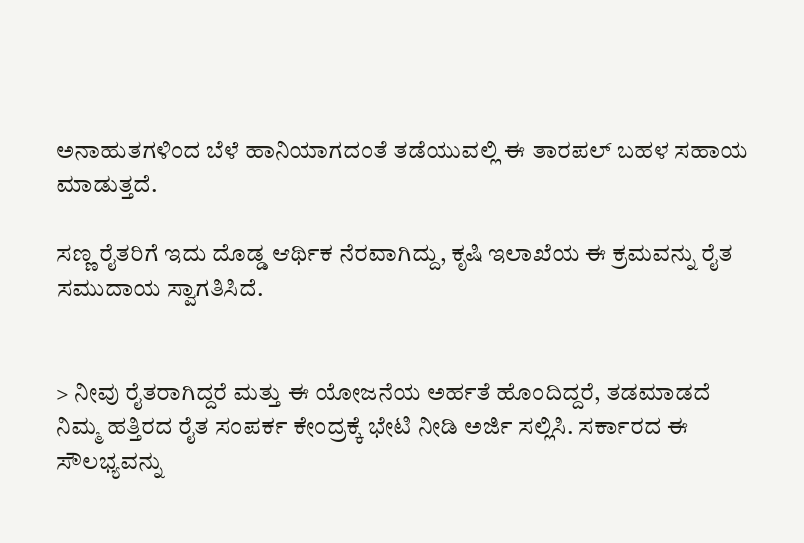ಅನಾಹುತಗಳಿಂದ ಬೆಳೆ ಹಾನಿಯಾಗದಂತೆ ತಡೆಯುವಲ್ಲಿ ಈ ತಾರಪಲ್ ಬಹಳ ಸಹಾಯ ಮಾಡುತ್ತದೆ.

ಸಣ್ಣ ರೈತರಿಗೆ ಇದು ದೊಡ್ಡ ಆರ್ಥಿಕ ನೆರವಾಗಿದ್ದು, ಕೃಷಿ ಇಲಾಖೆಯ ಈ ಕ್ರಮವನ್ನು ರೈತ ಸಮುದಾಯ ಸ್ವಾಗತಿಸಿದೆ.


> ನೀವು ರೈತರಾಗಿದ್ದರೆ ಮತ್ತು ಈ ಯೋಜನೆಯ ಅರ್ಹತೆ ಹೊಂದಿದ್ದರೆ, ತಡಮಾಡದೆ ನಿಮ್ಮ ಹತ್ತಿರದ ರೈತ ಸಂಪರ್ಕ ಕೇಂದ್ರಕ್ಕೆ ಭೇಟಿ ನೀಡಿ ಅರ್ಜಿ ಸಲ್ಲಿಸಿ. ಸರ್ಕಾರದ ಈ ಸೌಲಭ್ಯವನ್ನು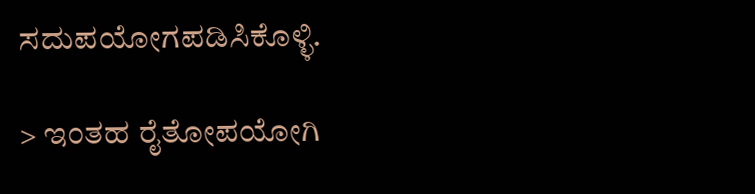ಸದುಪಯೋಗಪಡಿಸಿಕೊಳ್ಳಿ.

> ಇಂತಹ ರೈತೋಪಯೋಗಿ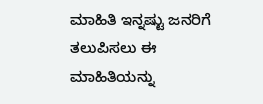ಮಾಹಿತಿ ಇನ್ನಷ್ಟು ಜನರಿಗೆ ತಲುಪಿಸಲು ಈ ಮಾಹಿತಿಯನ್ನು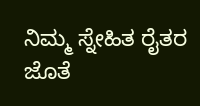ನಿಮ್ಮ ಸ್ನೇಹಿತ ರೈತರ ಜೊತೆ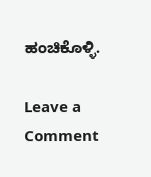ಹಂಚಿಕೊಳ್ಳಿ.

Leave a Comment